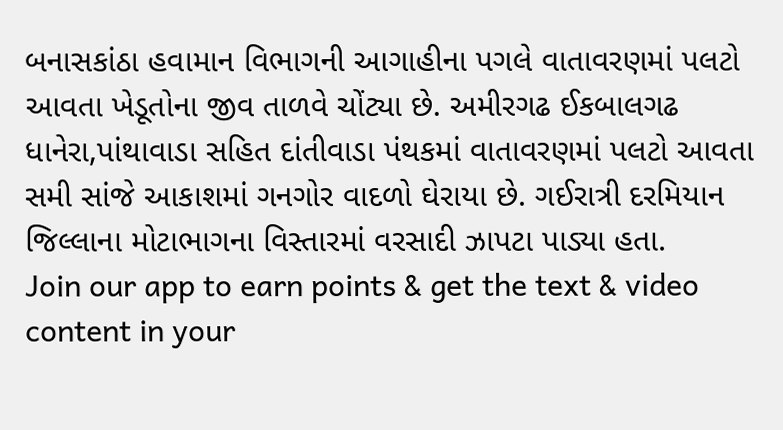બનાસકાંઠા હવામાન વિભાગની આગાહીના પગલે વાતાવરણમાં પલટો આવતા ખેડૂતોના જીવ તાળવે ચોંટ્યા છે. અમીરગઢ ઈકબાલગઢ ધાનેરા,પાંથાવાડા સહિત દાંતીવાડા પંથકમાં વાતાવરણમાં પલટો આવતા સમી સાંજે આકાશમાં ગનગોર વાદળો ઘેરાયા છે. ગઈરાત્રી દરમિયાન જિલ્લાના મોટાભાગના વિસ્તારમાં વરસાદી ઝાપટા પાડ્યા હતા.
Join our app to earn points & get the text & video content in your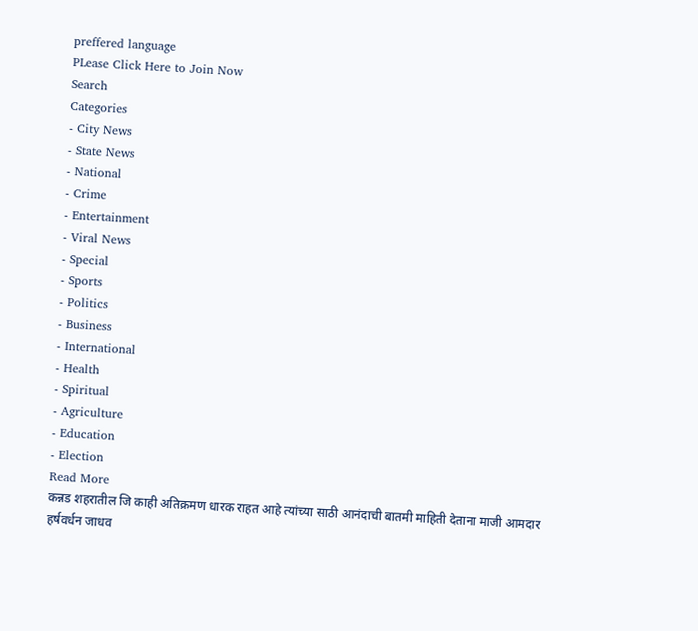preffered language
PLease Click Here to Join Now
Search
Categories
- City News
- State News
- National
- Crime
- Entertainment
- Viral News
- Special
- Sports
- Politics
- Business
- International
- Health
- Spiritual
- Agriculture
- Education
- Election
Read More
कन्नड शहरातील जि काही अतिक्रमण धारक राहत आहे त्यांच्या साठी आनंदाची बातमी माहिती देताना माजी आमदार हर्षवर्धन जाधव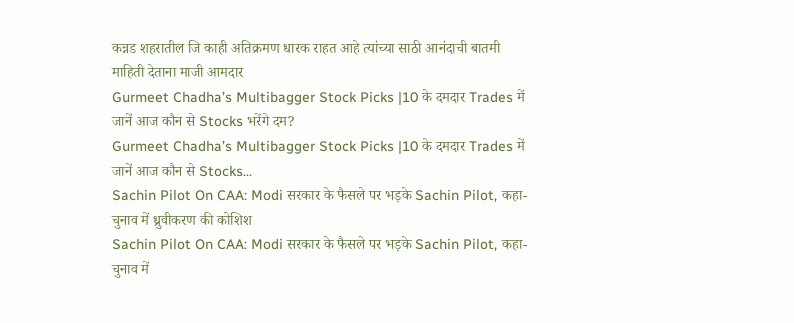कन्नड शहरातील जि काही अतिक्रमण धारक राहत आहे त्यांच्या साठी आनंदाची बातमी माहिती देताना माजी आमदार
Gurmeet Chadha’s Multibagger Stock Picks |10 के दमदार Trades में जानें आज कौन से Stocks भरेंगे दम?
Gurmeet Chadha’s Multibagger Stock Picks |10 के दमदार Trades में जानें आज कौन से Stocks...
Sachin Pilot On CAA: Modi सरकार के फैसले पर भड़के Sachin Pilot, कहा- चुनाव में ध्रुवीकरण की कोशिश
Sachin Pilot On CAA: Modi सरकार के फैसले पर भड़के Sachin Pilot, कहा- चुनाव में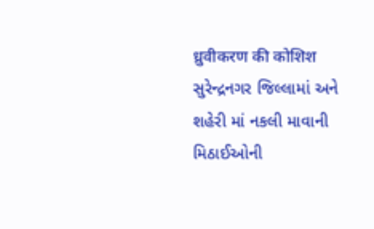ध्रुवीकरण की कोशिश
સુરેન્દ્રનગર જિલ્લામાં અને શહેરી માં નકલી માવાની મિઠાઈઓની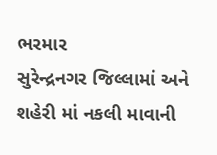ભરમાર
સુરેન્દ્રનગર જિલ્લામાં અને શહેરી માં નકલી માવાની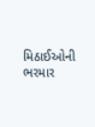મિઠાઈઓની ભરમાર